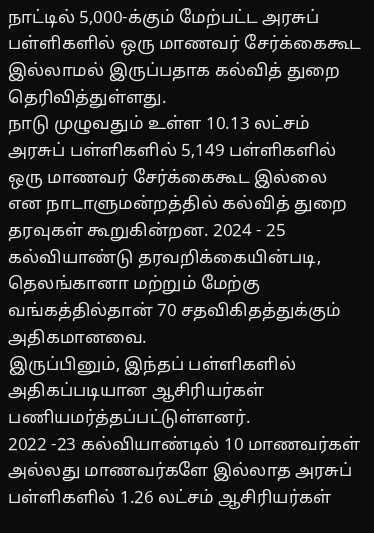நாட்டில் 5,000-க்கும் மேற்பட்ட அரசுப் பள்ளிகளில் ஒரு மாணவர் சேர்க்கைகூட இல்லாமல் இருப்பதாக கல்வித் துறை தெரிவித்துள்ளது.
நாடு முழுவதும் உள்ள 10.13 லட்சம் அரசுப் பள்ளிகளில் 5,149 பள்ளிகளில் ஒரு மாணவர் சேர்க்கைகூட இல்லை என நாடாளுமன்றத்தில் கல்வித் துறை தரவுகள் கூறுகின்றன. 2024 - 25 கல்வியாண்டு தரவறிக்கையின்படி, தெலங்கானா மற்றும் மேற்கு வங்கத்தில்தான் 70 சதவிகிதத்துக்கும் அதிகமானவை.
இருப்பினும், இந்தப் பள்ளிகளில் அதிகப்படியான ஆசிரியர்கள் பணியமர்த்தப்பட்டுள்ளனர்.
2022 -23 கல்வியாண்டில் 10 மாணவர்கள் அல்லது மாணவர்களே இல்லாத அரசுப் பள்ளிகளில் 1.26 லட்சம் ஆசிரியர்கள்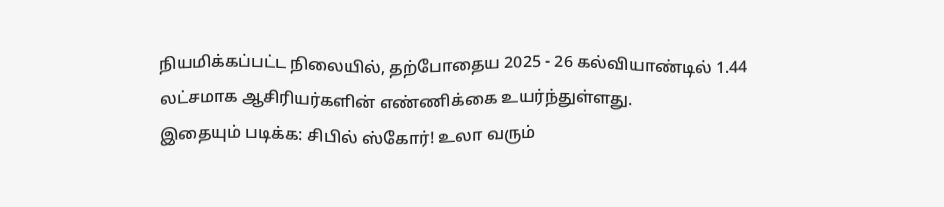நியமிக்கப்பட்ட நிலையில், தற்போதைய 2025 - 26 கல்வியாண்டில் 1.44 லட்சமாக ஆசிரியர்களின் எண்ணிக்கை உயர்ந்துள்ளது.
இதையும் படிக்க: சிபில் ஸ்கோர்! உலா வரும்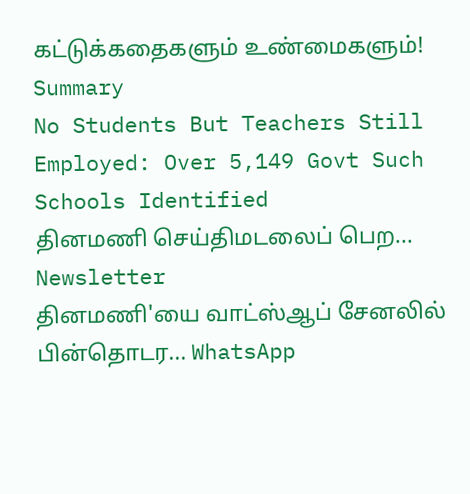கட்டுக்கதைகளும் உண்மைகளும்!
Summary
No Students But Teachers Still Employed: Over 5,149 Govt Such Schools Identified
தினமணி செய்திமடலைப் பெற... Newsletter
தினமணி'யை வாட்ஸ்ஆப் சேனலில் பின்தொடர... WhatsApp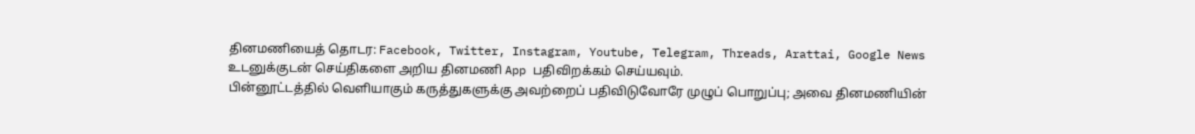தினமணியைத் தொடர: Facebook, Twitter, Instagram, Youtube, Telegram, Threads, Arattai, Google News
உடனுக்குடன் செய்திகளை அறிய தினமணி App பதிவிறக்கம் செய்யவும்.
பின்னூட்டத்தில் வெளியாகும் கருத்துகளுக்கு அவற்றைப் பதிவிடுவோரே முழுப் பொறுப்பு; அவை தினமணியின்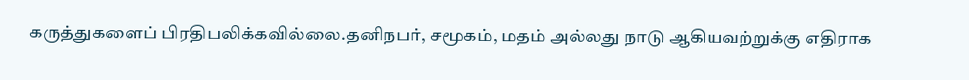கருத்துகளைப் பிரதிபலிக்கவில்லை.தனிநபர், சமூகம், மதம் அல்லது நாடு ஆகியவற்றுக்கு எதிராக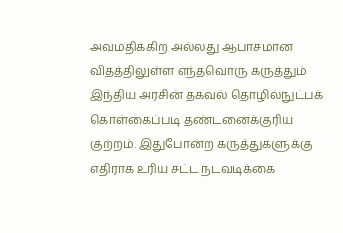அவமதிக்கிற அல்லது ஆபாசமான விதத்திலுள்ள எந்தவொரு கருத்தும் இந்திய அரசின் தகவல் தொழில்நுட்பக் கொள்கைப்படி தண்டனைக்குரிய குற்றம். இதுபோன்ற கருத்துகளுக்கு எதிராக உரிய சட்ட நடவடிக்கை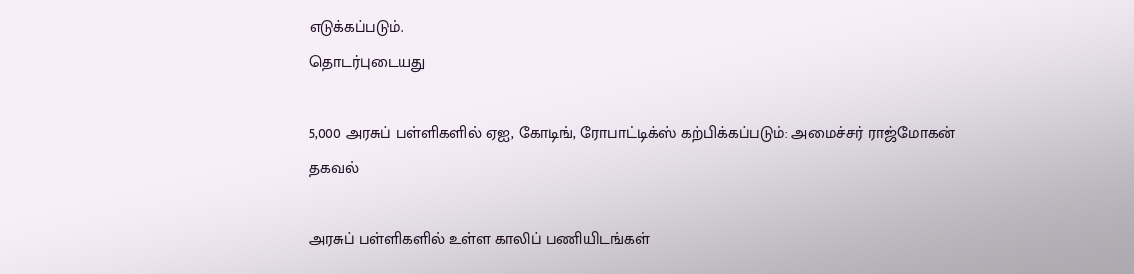எடுக்கப்படும்.
தொடர்புடையது

5,000 அரசுப் பள்ளிகளில் ஏஐ, கோடிங், ரோபாட்டிக்ஸ் கற்பிக்கப்படும்: அமைச்சர் ராஜ்மோகன் தகவல்

அரசுப் பள்ளிகளில் உள்ள காலிப் பணியிடங்கள்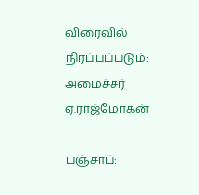விரைவில் நிரப்பப்படும்: அமைச்சர் ஏ.ராஜ்மோகன்

பஞ்சாப்: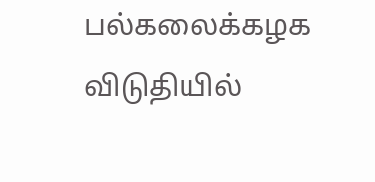பல்கலைக்கழக விடுதியில்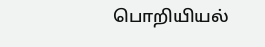பொறியியல்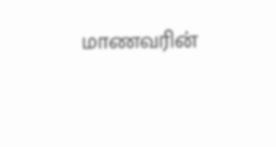மாணவரின்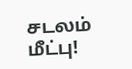சடலம் மீட்பு!